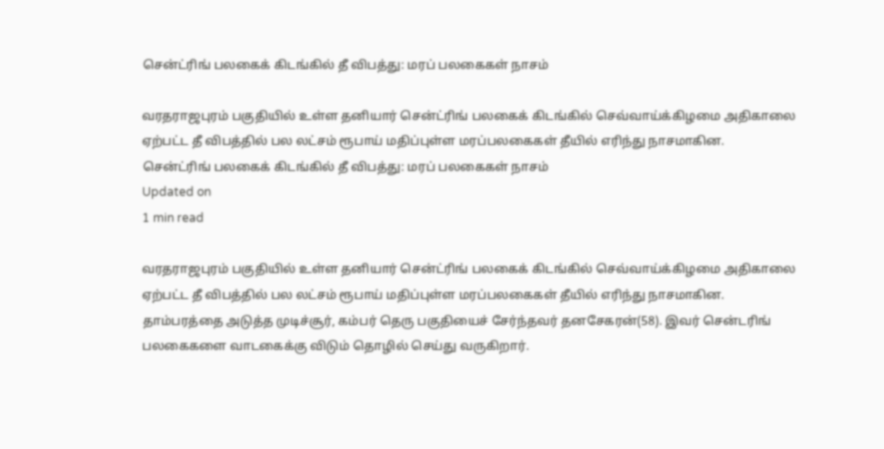சென்ட்ரிங் பலகைக் கிடங்கில் தீ விபத்து: மரப் பலகைகள் நாசம்

வரதராஜபுரம் பகுதியில் உள்ள தனியார் சென்ட்ரிங் பலகைக் கிடங்கில் செவ்வாய்க்கிழமை அதிகாலை ஏற்பட்ட தீ விபத்தில் பல லட்சம் ரூபாய் மதிப்புள்ள மரப்பலகைகள் தீயில் எரிந்து நாசமாகின.
சென்ட்ரிங் பலகைக் கிடங்கில் தீ விபத்து: மரப் பலகைகள் நாசம்
Updated on
1 min read

வரதராஜபுரம் பகுதியில் உள்ள தனியார் சென்ட்ரிங் பலகைக் கிடங்கில் செவ்வாய்க்கிழமை அதிகாலை ஏற்பட்ட தீ விபத்தில் பல லட்சம் ரூபாய் மதிப்புள்ள மரப்பலகைகள் தீயில் எரிந்து நாசமாகின.
தாம்பரத்தை அடுத்த முடிச்சூர், கம்பர் தெரு பகுதியைச் சேர்ந்தவர் தனசேகரன்(58). இவர் சென்டரிங் பலகைகளை வாடகைக்கு விடும் தொழில் செய்து வருகிறார்.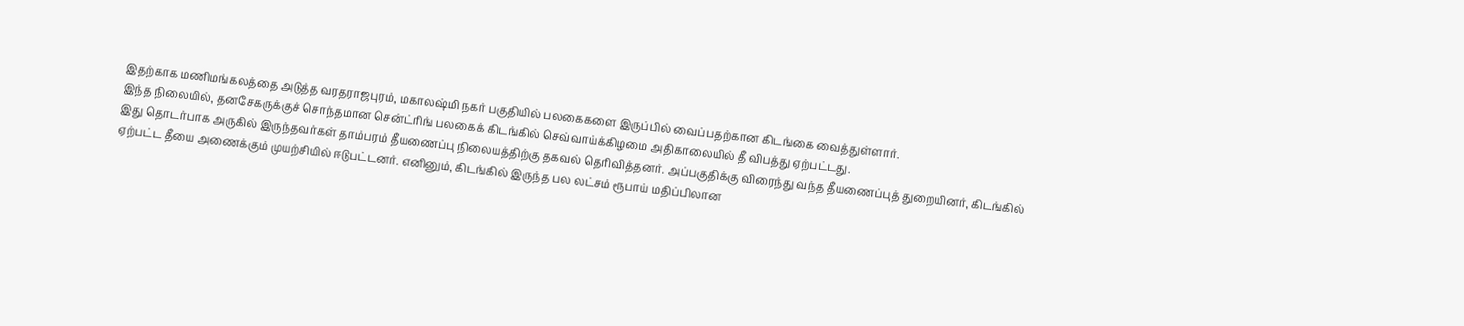இதற்காக மணிமங்கலத்தை அடுத்த வரதராஜபுரம், மகாலஷ்மி நகர் பகுதியில் பலகைகளை இருப்பில் வைப்பதற்கான கிடங்கை வைத்துள்ளார்.
இந்த நிலையில், தனசேகருக்குச் சொந்தமான சென்ட்ரிங் பலகைக் கிடங்கில் செவ்வாய்க்கிழமை அதிகாலையில் தீ விபத்து ஏற்பட்டது.
இது தொடர்பாக அருகில் இருந்தவர்கள் தாம்பரம் தீயணைப்பு நிலையத்திற்கு தகவல் தெரிவித்தனர். அப்பகுதிக்கு விரைந்து வந்த தீயணைப்புத் துறையினர், கிடங்கில் ஏற்பட்ட தீயை அணைக்கும் முயற்சியில் ஈடுபட்டனர். எனினும், கிடங்கில் இருந்த பல லட்சம் ரூபாய் மதிப்பிலான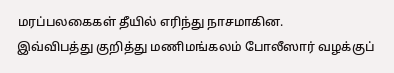மரப்பலகைகள் தீயில் எரிந்து நாசமாகின.
இவ்விபத்து குறித்து மணிமங்கலம் போலீஸார் வழக்குப்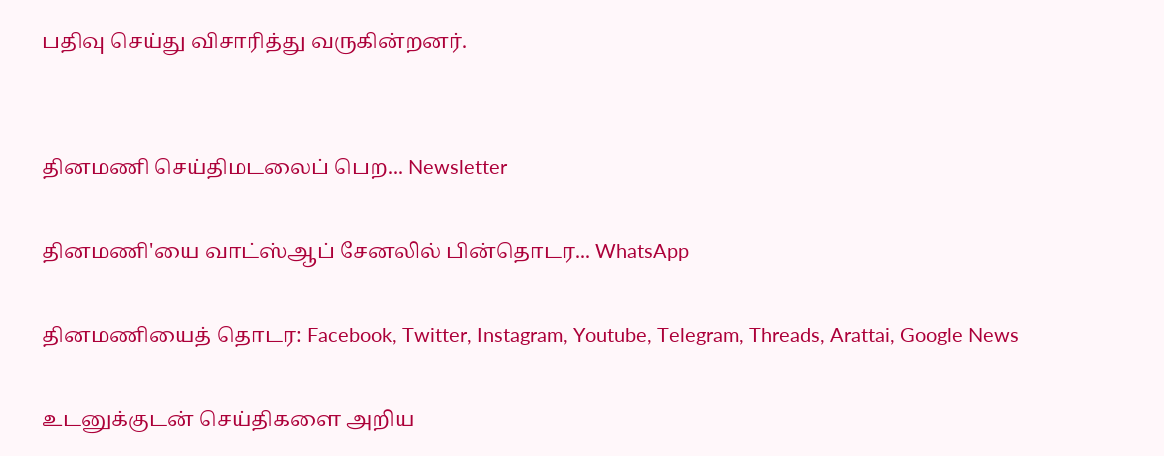பதிவு செய்து விசாரித்து வருகின்றனர்.


தினமணி செய்திமடலைப் பெற... Newsletter

தினமணி'யை வாட்ஸ்ஆப் சேனலில் பின்தொடர... WhatsApp

தினமணியைத் தொடர: Facebook, Twitter, Instagram, Youtube, Telegram, Threads, Arattai, Google News

உடனுக்குடன் செய்திகளை அறிய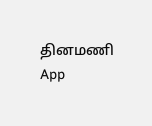தினமணி App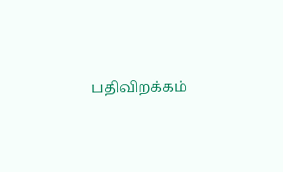பதிவிறக்கம்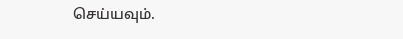செய்யவும்.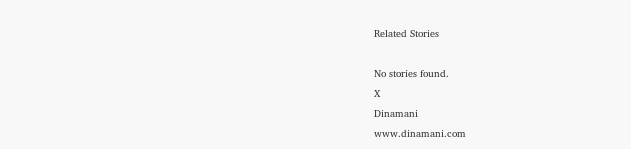Related Stories

No stories found.
X
Dinamani
www.dinamani.com